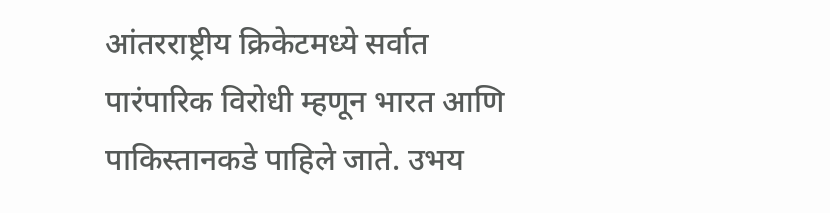आंतरराष्ट्रीय क्रिकेटमध्ये सर्वात पारंपारिक विरोधी म्हणून भारत आणि पाकिस्तानकडे पाहिले जाते. उभय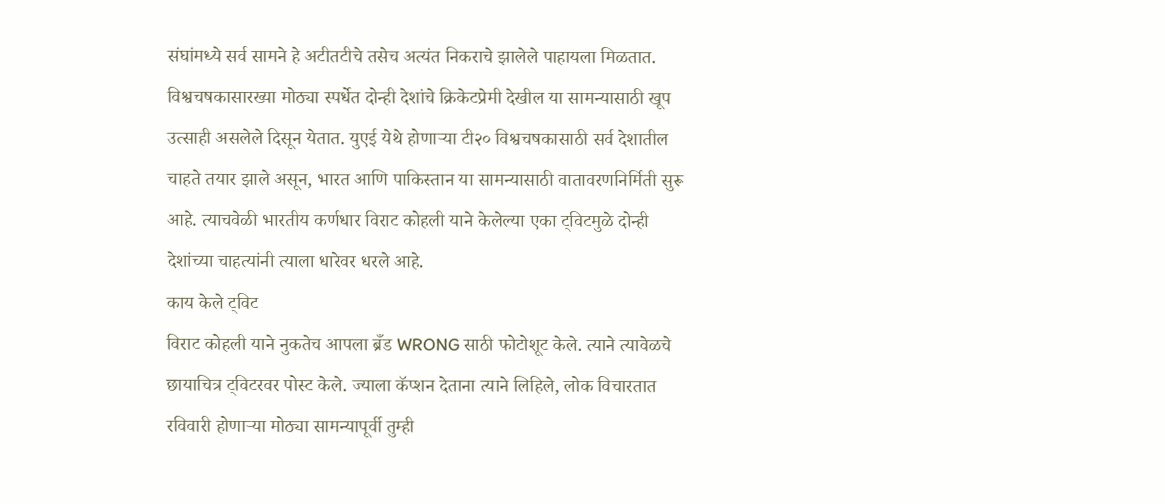संघांमध्ये सर्व सामने हे अटीतटीचे तसेच अत्यंत निकराचे झालेले पाहायला मिळतात. विश्वचषकासारख्या मोठ्या स्पर्धेत दोन्ही देशांचे क्रिकेटप्रेमी देखील या सामन्यासाठी खूप उत्साही असलेले दिसून येतात. युएई येथे होणाऱ्या टी२० विश्वचषकासाठी सर्व देशातील चाहते तयार झाले असून, भारत आणि पाकिस्तान या सामन्यासाठी वातावरणनिर्मिती सुरू आहे. त्याचवेळी भारतीय कर्णधार विराट कोहली याने केलेल्या एका ट्विटमुळे दोन्ही देशांच्या चाहत्यांनी त्याला धारेवर धरले आहे.
काय केले ट्विट
विराट कोहली याने नुकतेच आपला ब्रँड WRONG साठी फोटोशूट केले. त्याने त्यावेळचे छायाचित्र ट्विटरवर पोस्ट केले. ज्याला कॅप्शन देताना त्याने लिहिले, लोक विचारतात रविवारी होणाऱ्या मोठ्या सामन्यापूर्वी तुम्ही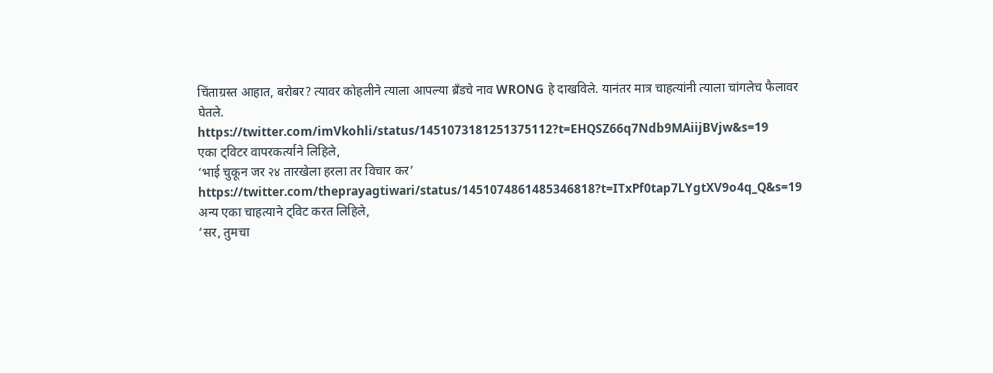चिंताग्रस्त आहात, बरोबर? त्यावर कोहलीने त्याला आपल्या ब्रँडचे नाव WRONG हे दाखविले. यानंतर मात्र चाहत्यांनी त्याला चांगलेच फैलावर घेतले.
https://twitter.com/imVkohli/status/1451073181251375112?t=EHQSZ66q7Ndb9MAiijBVjw&s=19
एका ट्विटर वापरकर्त्याने लिहिले,
‘भाई चुकून जर २४ तारखेला हरला तर विचार कर’
https://twitter.com/theprayagtiwari/status/1451074861485346818?t=ITxPf0tap7LYgtXV9o4q_Q&s=19
अन्य एका चाहत्याने ट्विट करत लिहिले,
‘सर, तुमचा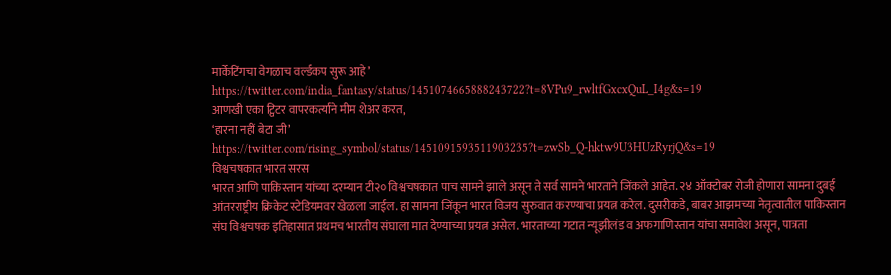मार्केटिंगचा वेगळाच वर्ल्डकप सुरू आहे’
https://twitter.com/india_fantasy/status/1451074665888243722?t=8VPu9_rwltfGxcxQuL_I4g&s=19
आणखी एका ट्विटर वापरकर्त्यांने मीम शेअर करत,
‘हारना नहीं बेटा जी’
https://twitter.com/rising_symbol/status/1451091593511903235?t=zwSb_Q-hktw9U3HUzRyrjQ&s=19
विश्वचषकात भारत सरस
भारत आणि पाकिस्तान यांच्या दरम्यान टी२० विश्वचषकात पाच सामने झाले असून ते सर्व सामने भारताने जिंकले आहेत. २४ ऑक्टोबर रोजी होणारा सामना दुबई आंतरराष्ट्रीय क्रिकेट स्टेडियमवर खेळला जाईल. हा सामना जिंकून भारत विजय सुरुवात करण्याचा प्रयत्न करेल. दुसरीकडे, बाबर आझमच्या नेतृत्वातील पाकिस्तान संघ विश्वचषक इतिहासात प्रथमच भारतीय संघाला मात देण्याच्या प्रयत्न असेल. भारताच्या गटात न्यूझीलंड व अफगाणिस्तान यांचा समावेश असून, पात्रता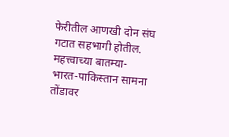फेरीतील आणखी दोन संघ गटात सहभागी होतील.
महत्त्वाच्या बातम्या-
भारत-पाकिस्तान सामना तोंडावर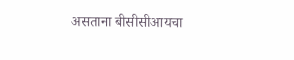असताना बीसीसीआयचा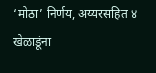‘मोठा’ निर्णय, अय्यरसहित ४ खेळाडूंना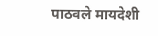पाठवले मायदेशी